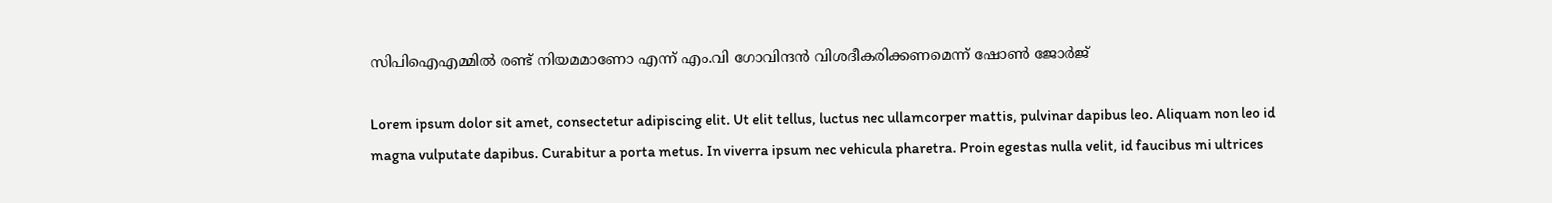സിപിഐഎമ്മിൽ രണ്ട് നിയമമാണോ എന്ന് എം.വി ഗോവിന്ദൻ വിശദീകരിക്കണമെന്ന് ഷോൺ ജോ‍ർജ്

Lorem ipsum dolor sit amet, consectetur adipiscing elit. Ut elit tellus, luctus nec ullamcorper mattis, pulvinar dapibus leo. Aliquam non leo id magna vulputate dapibus. Curabitur a porta metus. In viverra ipsum nec vehicula pharetra. Proin egestas nulla velit, id faucibus mi ultrices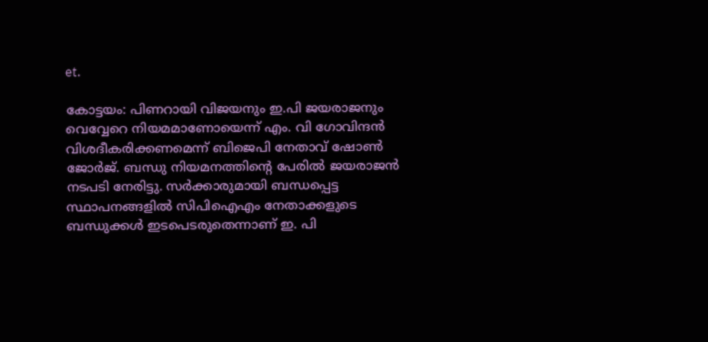et.

കോട്ടയം: പിണറായി വിജയനും ഇ.പി ജയരാജനും വെവ്വേറെ നിയമമാണോയെന്ന് എം. വി ഗോവിന്ദൻ വിശദീകരിക്കണമെന്ന് ബിജെപി നേതാവ് ഷോൺ ജോ‍ർജ്. ബന്ധു നിയമനത്തിന്റെ പേരിൽ ജയരാജൻ നടപടി നേരിട്ടു. സർക്കാരുമായി ബന്ധപ്പെട്ട സ്ഥാപനങ്ങളിൽ സിപിഐഎം നേതാക്കളുടെ ബന്ധുക്കൾ ഇടപെടരുതെന്നാണ് ഇ. പി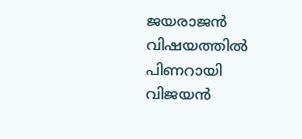ജയരാജൻ വിഷയത്തിൽ പിണറായി വിജയൻ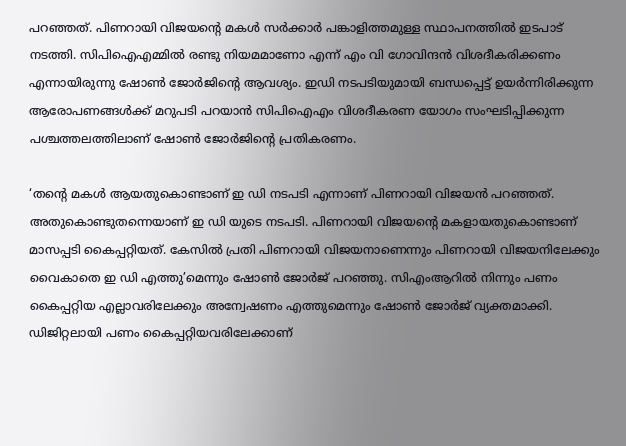പറഞ്ഞത്. പിണറായി വിജയൻ്റെ മകൾ സർക്കാർ പങ്കാളിത്തമുള്ള സ്ഥാപനത്തിൽ ഇടപാട് നടത്തി. സിപിഐഎമ്മിൽ രണ്ടു നിയമമാണോ എന്ന് എം വി ഗോവിന്ദൻ വിശദീകരിക്കണം എന്നായിരുന്നു ഷോൺ ജോ‍ർജിൻ്റെ ആവശ്യം. ഇഡി നടപടിയുമായി ബന്ധപ്പെട്ട് ഉയർന്നിരിക്കുന്ന ആരോപണങ്ങൾക്ക് മറുപടി പറയാൻ സിപിഐഎം വിശദീകരണ യോഗം സംഘടിപ്പിക്കുന്ന പശ്ചത്തലത്തിലാണ് ഷോൺ ജോ‍ർജിൻ്റെ പ്രതികരണം.

‘തന്റെ മകൾ ആയതുകൊണ്ടാണ് ഇ ഡി നടപടി എന്നാണ് പിണറായി വിജയൻ പറഞ്ഞത്. അതുകൊണ്ടുതന്നെയാണ് ഇ ഡി യുടെ നടപടി. പിണറായി വിജയൻ്റെ മകളായതുകൊണ്ടാണ് മാസപ്പടി കൈപ്പറ്റിയത്. കേസിൽ പ്രതി പിണറായി വിജയനാണെന്നും പിണറായി വിജയനിലേക്കും വൈകാതെ ഇ ഡി എത്തു’മെന്നും ഷോൺ ജോർജ് പറഞ്ഞു. സിഎംആറിൽ നിന്നും പണം കൈപ്പറ്റിയ എല്ലാവരിലേക്കും അന്വേഷണം എത്തുമെന്നും ഷോൺ ജോ‍ർജ് വ്യക്തമാക്കി. ഡിജിറ്റലായി പണം കൈപ്പറ്റിയവരിലേക്കാണ്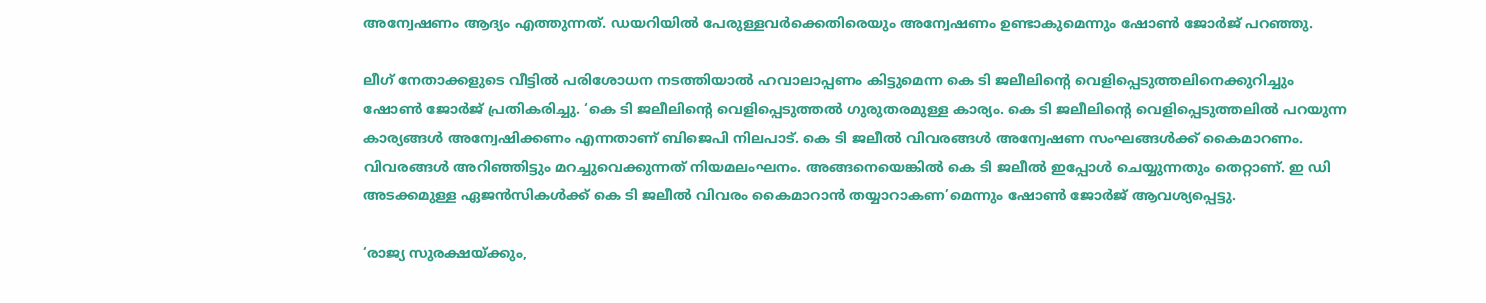അന്വേഷണം ആദ്യം എത്തുന്നത്. ഡയറിയിൽ പേരുള്ളവർക്കെതിരെയും അന്വേഷണം ഉണ്ടാകുമെന്നും ഷോൺ ജോ‍ർജ് പറഞ്ഞു.

ലീഗ് നേതാക്കളുടെ വീട്ടിൽ പരിശോധന നടത്തിയാൽ ഹവാലാപ്പണം കിട്ടുമെന്ന കെ ടി ജലീലിന്റെ വെളിപ്പെടുത്തലിനെക്കുറിച്ചും ഷോൺ ജോർജ് പ്രതികരിച്ചു. ‘കെ ടി ജലീലിന്റെ വെളിപ്പെടുത്തൽ ഗുരുതരമുള്ള കാര്യം. കെ ടി ജലീലിന്റെ വെളിപ്പെടുത്തലിൽ പറയുന്ന കാര്യങ്ങൾ അന്വേഷിക്കണം എന്നതാണ് ബിജെപി നിലപാട്. കെ ടി ജലീൽ വിവരങ്ങൾ അന്വേഷണ സംഘങ്ങൾക്ക് കൈമാറണം. വിവരങ്ങൾ അറിഞ്ഞിട്ടും മറച്ചുവെക്കുന്നത് നിയമലംഘനം. അങ്ങനെയെങ്കിൽ കെ ടി ജലീൽ ഇപ്പോൾ ചെയ്യുന്നതും തെറ്റാണ്. ഇ ഡി അടക്കമുള്ള ഏജൻസികൾക്ക് കെ ടി ജലീൽ വിവരം കൈമാറാൻ തയ്യാറാകണ’മെന്നും ഷോൺ ജോർജ് ആവശ്യപ്പെട്ടു.

‘രാജ്യ സുരക്ഷയ്ക്കും,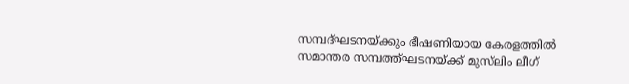സമ്പദ്ഘടനയ്ക്കും ഭീഷണിയായ കേരളത്തിൽ സമാന്തര സമ്പത്ത്ഘടനയ്ക്ക് മുസ്‌ലിം ലീഗ്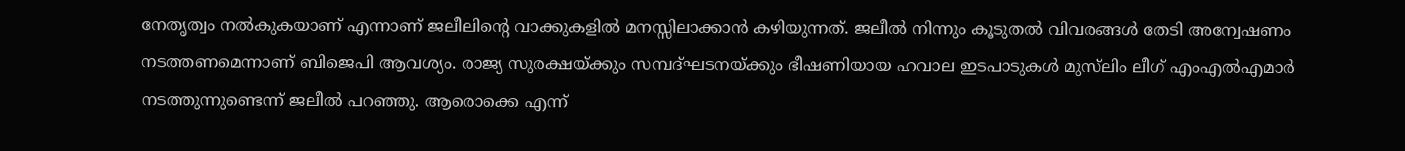നേതൃത്വം നൽകുകയാണ് എന്നാണ് ജലീലിൻ്റെ വാക്കുകളിൽ മനസ്സിലാക്കാൻ കഴിയുന്നത്. ജലീൽ നിന്നും കൂടുതൽ വിവരങ്ങൾ തേടി അന്വേഷണം നടത്തണമെന്നാണ് ബിജെപി ആവശ്യം. രാജ്യ സുരക്ഷയ്ക്കും സമ്പദ്ഘടനയ്ക്കും ഭീഷണിയായ ഹവാല ഇടപാടുകൾ മുസ്‌ലിം ലീഗ് എംഎൽഎമാർ നടത്തുന്നുണ്ടെന്ന് ജലീൽ പറഞ്ഞു. ആരൊക്കെ എന്ന്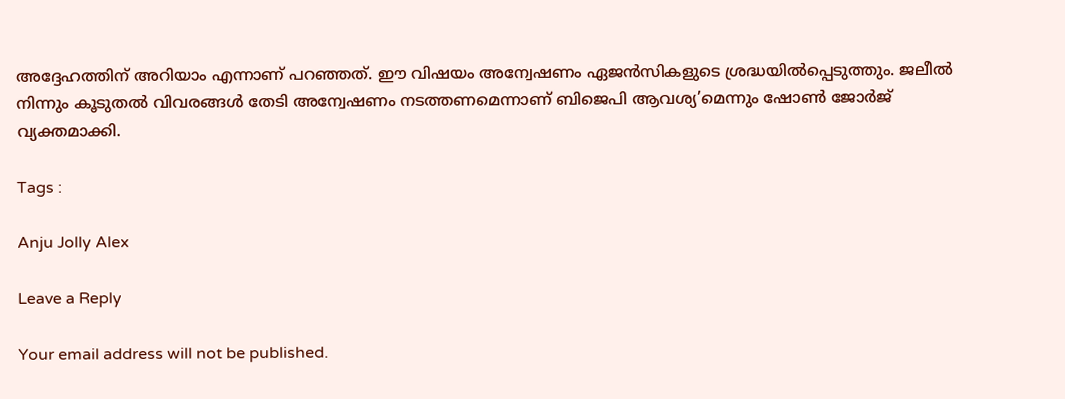അദ്ദേഹത്തിന് അറിയാം എന്നാണ് പറഞ്ഞത്. ഈ വിഷയം അന്വേഷണം ഏജൻസികളുടെ ശ്രദ്ധയിൽപ്പെടുത്തും. ജലീൽ നിന്നും കൂടുതൽ വിവരങ്ങൾ തേടി അന്വേഷണം നടത്തണമെന്നാണ് ബിജെപി ആവശ്യ’മെന്നും ഷോൺ ജോർജ് വ്യക്തമാക്കി.

Tags :

Anju Jolly Alex

Leave a Reply

Your email address will not be published.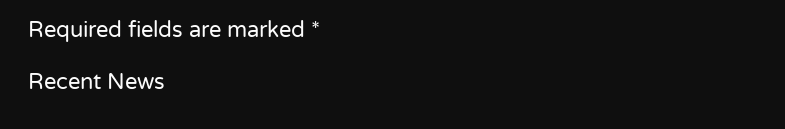Required fields are marked *

Recent News